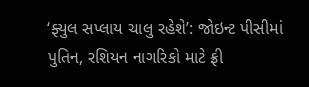‘ફ્યુલ સપ્લાય ચાલુ રહેશે’: જોઇન્ટ પીસીમાં પુતિન, રશિયન નાગરિકો માટે ફ્રી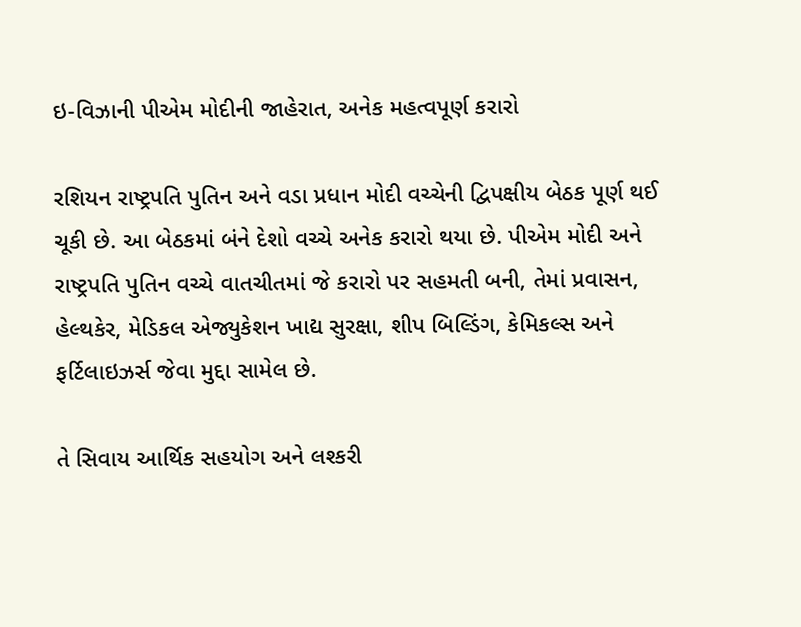ઇ-વિઝાની પીએમ મોદીની જાહેરાત, અનેક મહત્વપૂર્ણ કરારો

રશિયન રાષ્ટ્રપતિ પુતિન અને વડા પ્રધાન મોદી વચ્ચેની દ્વિપક્ષીય બેઠક પૂર્ણ થઈ ચૂકી છે. આ બેઠકમાં બંને દેશો વચ્ચે અનેક કરારો થયા છે. પીએમ મોદી અને રાષ્ટ્રપતિ પુતિન વચ્ચે વાતચીતમાં જે કરારો પર સહમતી બની, તેમાં પ્રવાસન, હેલ્થકેર, મેડિકલ એજ્યુકેશન ખાદ્ય સુરક્ષા, શીપ બિલ્ડિંગ, કેમિકલ્સ અને ફર્ટિલાઇઝર્સ જેવા મુદ્દા સામેલ છે.

તે સિવાય આર્થિક સહયોગ અને લશ્કરી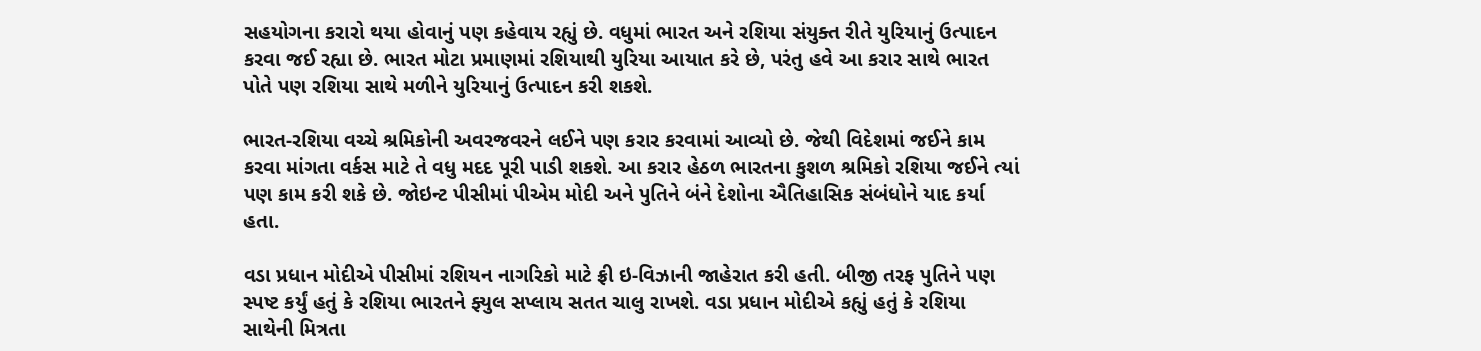સહયોગના કરારો થયા હોવાનું પણ કહેવાય રહ્યું છે. વધુમાં ભારત અને રશિયા સંયુક્ત રીતે યુરિયાનું ઉત્પાદન કરવા જઈ રહ્યા છે. ભારત મોટા પ્રમાણમાં રશિયાથી યુરિયા આયાત કરે છે, પરંતુ હવે આ કરાર સાથે ભારત પોતે પણ રશિયા સાથે મળીને યુરિયાનું ઉત્પાદન કરી શકશે.

ભારત-રશિયા વચ્ચે શ્રમિકોની અવરજવરને લઈને પણ કરાર કરવામાં આવ્યો છે. જેથી વિદેશમાં જઈને કામ કરવા માંગતા વર્કસ માટે તે વધુ મદદ પૂરી પાડી શકશે. આ કરાર હેઠળ ભારતના કુશળ શ્રમિકો રશિયા જઈને ત્યાં પણ કામ કરી શકે છે. જોઇન્ટ પીસીમાં પીએમ મોદી અને પુતિને બંને દેશોના ઐતિહાસિક સંબંધોને યાદ કર્યા હતા.

વડા પ્રધાન મોદીએ પીસીમાં રશિયન નાગરિકો માટે ફ્રી ઇ-વિઝાની જાહેરાત કરી હતી. બીજી તરફ પુતિને પણ સ્પષ્ટ કર્યું હતું કે રશિયા ભારતને ફ્યુલ સપ્લાય સતત ચાલુ રાખશે. વડા પ્રધાન મોદીએ કહ્યું હતું કે રશિયા સાથેની મિત્રતા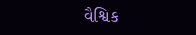વૈશ્વિક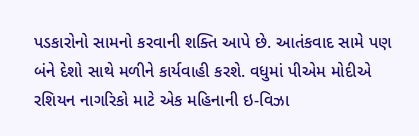પડકારોનો સામનો કરવાની શક્તિ આપે છે. આતંકવાદ સામે પણ બંને દેશો સાથે મળીને કાર્યવાહી કરશે. વધુમાં પીએમ મોદીએ રશિયન નાગરિકો માટે એક મહિનાની ઇ-વિઝા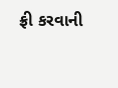ફ્રી કરવાની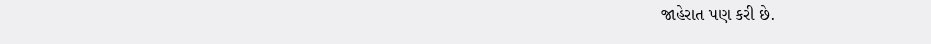જાહેરાત પણ કરી છે.